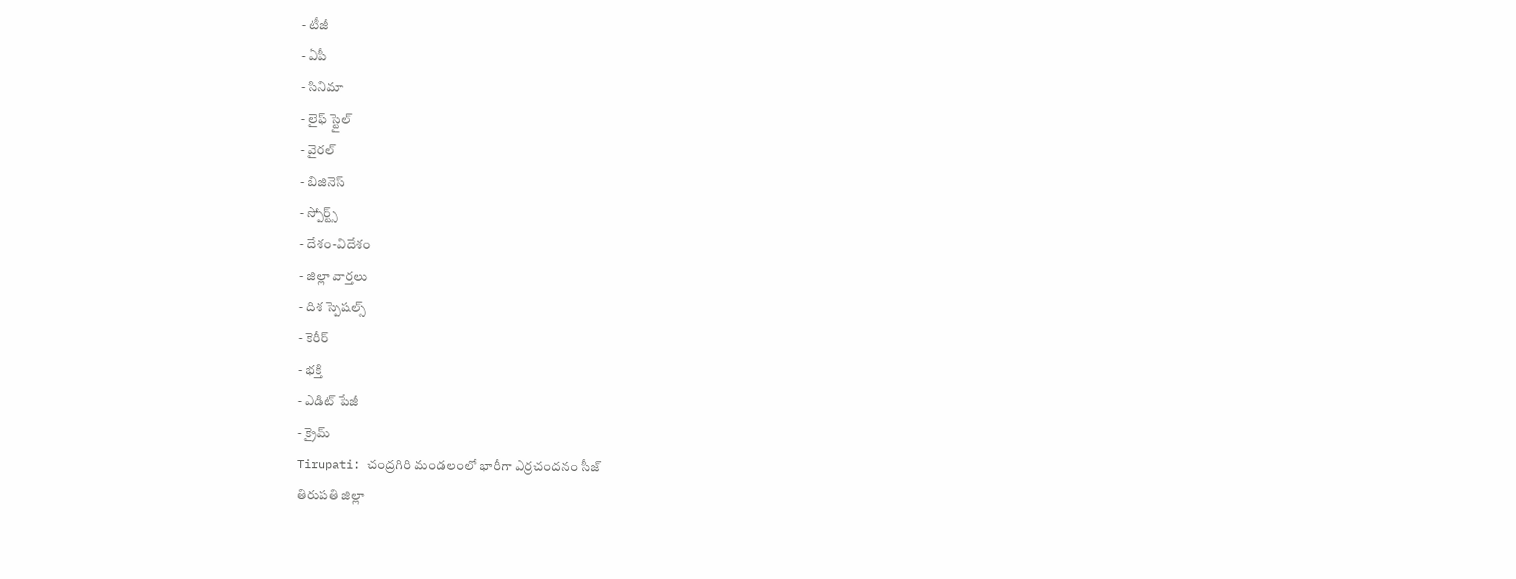- టీజీ
- ఏపీ
- సినిమా
- లైఫ్ స్టైల్
- వైరల్
- బిజినెస్
- స్పోర్ట్స్
- దేశం-విదేశం
- జిల్లా వార్తలు
- దిశ స్పెషల్స్
- కెరీర్
- భక్తి
- ఎడిట్ పేజీ
- క్రైమ్
Tirupati: చంద్రగిరి మండలంలో భారీగా ఎర్రచందనం సీజ్
తిరుపతి జిల్లా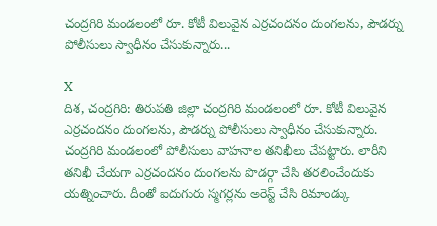చంద్రగిరి మండలంలో రూ. కోటీ విలువైన ఎర్రచందనం దుంగలను, పౌడర్ను పోలీసులు స్వాధీనం చేసుకున్నారు...

X
దిశ, చంద్రగిరి: తిరుపతి జిల్లా చంద్రగిరి మండలంలో రూ. కోటీ విలువైన ఎర్రచందనం దుంగలను, పౌడర్ను పోలీసులు స్వాధీనం చేసుకున్నారు. చంద్రగిరి మండలంలో పోలీసులు వాహనాల తనిఖీలు చేపట్టారు. లారీని తనిఖీ చేయగా ఎర్రచందనం దుంగలను పొడర్గా చేసి తరలించేందుకు యత్నించారు. దీంతో ఐదుగురు స్మగర్లను అరెస్ట్ చేసి రిమాండ్కు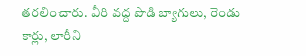తరలించారు. వీరి వద్ద పొడి బ్యాగులు, రెండు కార్లు, లారీని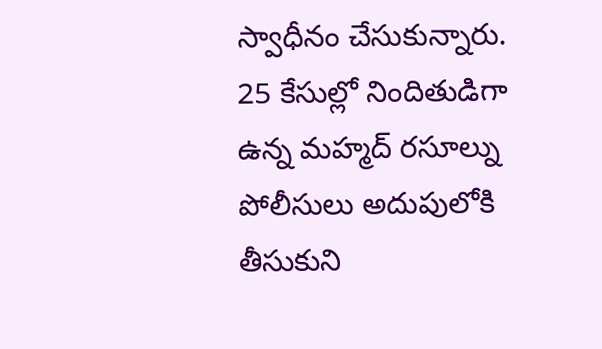స్వాధీనం చేసుకున్నారు. 25 కేసుల్లో నిందితుడిగా ఉన్న మహ్మద్ రసూల్ను పోలీసులు అదుపులోకి తీసుకుని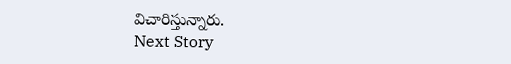విచారిస్తున్నారు.
Next Story